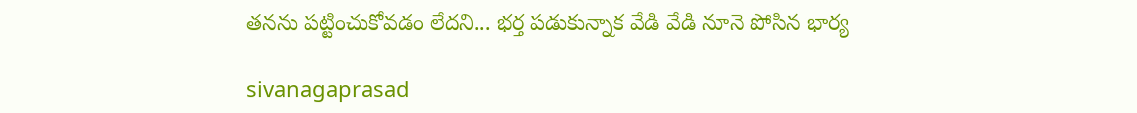తనను పట్టించుకోవడం లేదని... భర్త పడుకున్నాక వేడి వేడి నూనె పోసిన భార్య

sivanagaprasad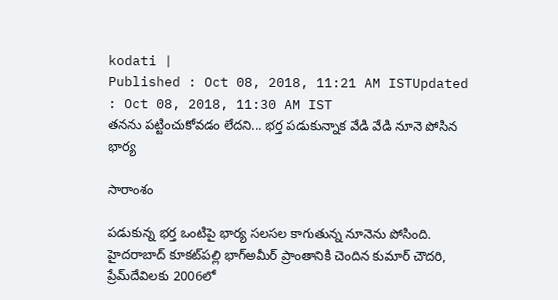kodati |
Published : Oct 08, 2018, 11:21 AM ISTUpdated : Oct 08, 2018, 11:30 AM IST
తనను పట్టించుకోవడం లేదని... భర్త పడుకున్నాక వేడి వేడి నూనె పోసిన భార్య

సారాంశం

పడుకున్న భర్త ఒంటిపై భార్య సలసల కాగుతున్న నూనెను పోసింది. హైదరాబాద్ కూకట్‌పల్లి భాగ్‌అమీర్‌ ప్రాంతానికి చెందిన కుమార్ చౌదరి, ప్రేమ్‌దేవిలకు 2006లో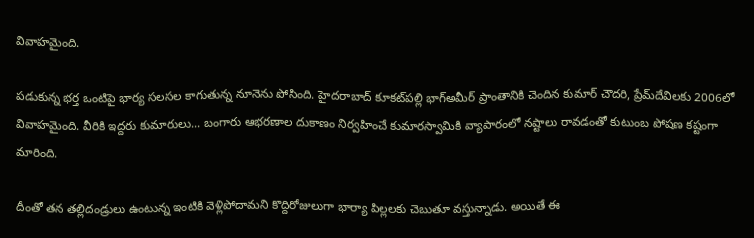వివాహమైంది.

పడుకున్న భర్త ఒంటిపై భార్య సలసల కాగుతున్న నూనెను పోసింది. హైదరాబాద్ కూకట్‌పల్లి భాగ్‌అమీర్‌ ప్రాంతానికి చెందిన కుమార్ చౌదరి, ప్రేమ్‌దేవిలకు 2006లో వివాహమైంది. వీరికి ఇద్దరు కుమారులు... బంగారు ఆభరణాల దుకాణం నిర్వహించే కుమారస్వామికి వ్యాపారంలో నష్టాలు రావడంతో కుటుంబ పోషణ కష్టంగా మారింది.

దీంతో తన తల్లిదండ్రులు ఉంటున్న ఇంటికి వెళ్లిపోదామని కొద్దిరోజులుగా భార్యా పిల్లలకు చెబుతూ వస్తున్నాడు. అయితే ఈ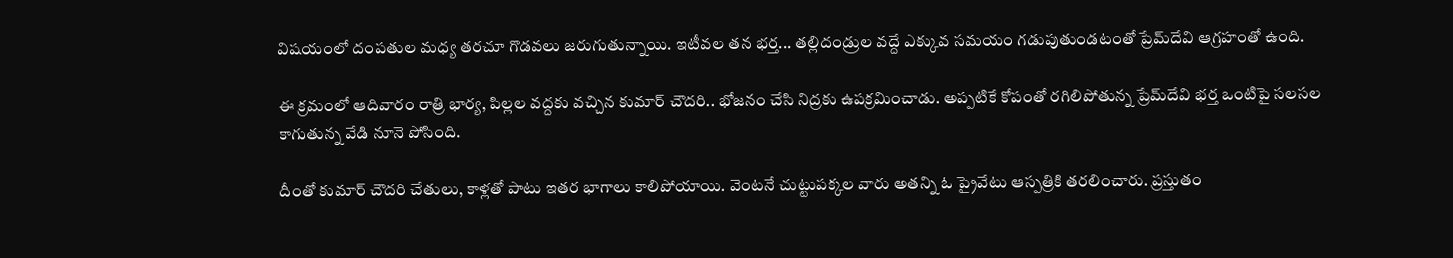విషయంలో దంపతుల మధ్య తరచూ గొడవలు జరుగుతున్నాయి. ఇటీవల తన భర్త... తల్లిదండ్రుల వద్దే ఎక్కువ సమయం గడుపుతుండటంతో ప్రేమ్‌దేవి ఆగ్రహంతో ఉంది.

ఈ క్రమంలో ఆదివారం రాత్రి భార్య, పిల్లల వద్దకు వచ్చిన కుమార్ చౌదరి.. భోజనం చేసి నిద్రకు ఉపక్రమించాడు. అప్పటికే కోపంతో రగిలిపోతున్న ప్రేమ్‌దేవి భర్త ఒంటిపై సలసల కాగుతున్న వేడి నూనె పోసింది.

దీంతో కుమార్ చౌదరి చేతులు, కాళ్లతో పాటు ఇతర భాగాలు కాలిపోయాయి. వెంటనే చుట్టుపక్కల వారు అతన్ని ఓ ప్రైవేటు ఆస్పత్రికి తరలించారు. ప్రస్తుతం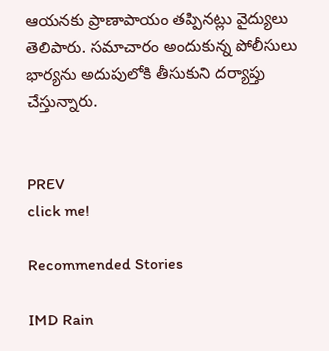ఆయనకు ప్రాణాపాయం తప్పినట్లు వైద్యులు తెలిపారు. సమాచారం అందుకున్న పోలీసులు భార్యను అదుపులోకి తీసుకుని దర్యాప్తు చేస్తున్నారు.


PREV
click me!

Recommended Stories

IMD Rain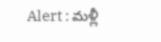Alert : మళ్లీ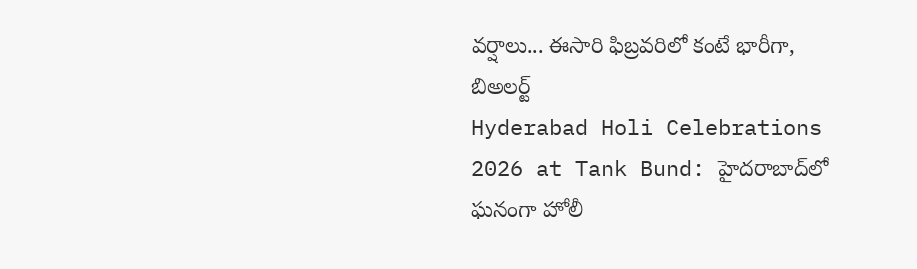వర్షాలు... ఈసారి ఫిబ్రవరిలో కంటే భారీగా, బిఅలర్ట్
Hyderabad Holi Celebrations 2026 at Tank Bund: హైదరాబాద్‌లో ఘనంగా హోలీ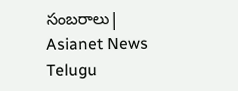సంబరాలు| Asianet News Telugu